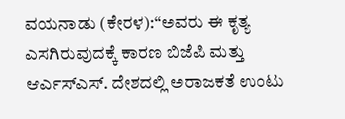ವಯನಾಡು (ಕೇರಳ):“ಅವರು ಈ ಕೃತ್ಯ ಎಸಗಿರುವುದಕ್ಕೆ ಕಾರಣ ಬಿಜೆಪಿ ಮತ್ತು ಆರ್ಎಸ್ಎಸ್. ದೇಶದಲ್ಲಿ ಅರಾಜಕತೆ ಉಂಟು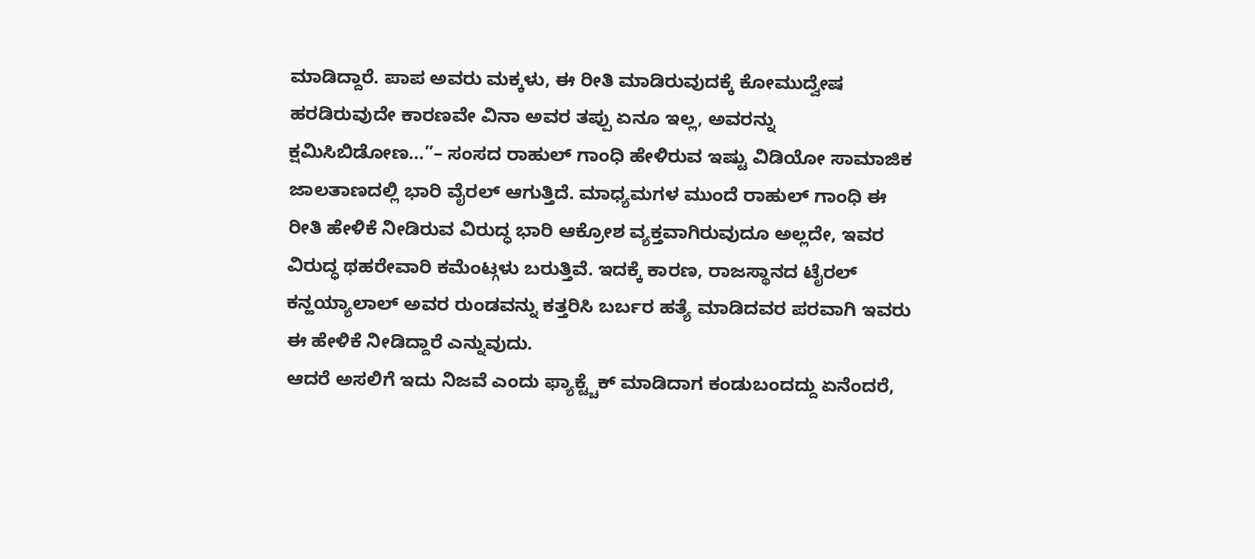ಮಾಡಿದ್ದಾರೆ. ಪಾಪ ಅವರು ಮಕ್ಕಳು, ಈ ರೀತಿ ಮಾಡಿರುವುದಕ್ಕೆ ಕೋಮುದ್ವೇಷ ಹರಡಿರುವುದೇ ಕಾರಣವೇ ವಿನಾ ಅವರ ತಪ್ಪು ಏನೂ ಇಲ್ಲ, ಅವರನ್ನು ಕ್ಷಮಿಸಿಬಿಡೋಣ…”– ಸಂಸದ ರಾಹುಲ್ ಗಾಂಧಿ ಹೇಳಿರುವ ಇಷ್ಟು ವಿಡಿಯೋ ಸಾಮಾಜಿಕ ಜಾಲತಾಣದಲ್ಲಿ ಭಾರಿ ವೈರಲ್ ಆಗುತ್ತಿದೆ. ಮಾಧ್ಯಮಗಳ ಮುಂದೆ ರಾಹುಲ್ ಗಾಂಧಿ ಈ ರೀತಿ ಹೇಳಿಕೆ ನೀಡಿರುವ ವಿರುದ್ಧ ಭಾರಿ ಆಕ್ರೋಶ ವ್ಯಕ್ತವಾಗಿರುವುದೂ ಅಲ್ಲದೇ, ಇವರ ವಿರುದ್ಧ ಥಹರೇವಾರಿ ಕಮೆಂಟ್ಗಳು ಬರುತ್ತಿವೆ. ಇದಕ್ಕೆ ಕಾರಣ, ರಾಜಸ್ಥಾನದ ಟೈರಲ್ ಕನ್ಹಯ್ಯಾಲಾಲ್ ಅವರ ರುಂಡವನ್ನು ಕತ್ತರಿಸಿ ಬರ್ಬರ ಹತ್ಯೆ ಮಾಡಿದವರ ಪರವಾಗಿ ಇವರು ಈ ಹೇಳಿಕೆ ನೀಡಿದ್ದಾರೆ ಎನ್ನುವುದು.
ಆದರೆ ಅಸಲಿಗೆ ಇದು ನಿಜವೆ ಎಂದು ಫ್ಯಾಕ್ಟ್ಚೆಕ್ ಮಾಡಿದಾಗ ಕಂಡುಬಂದದ್ದು ಏನೆಂದರೆ,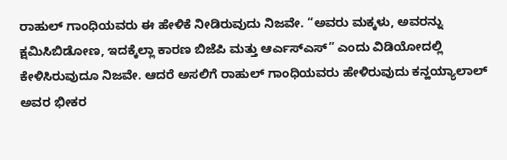ರಾಹುಲ್ ಗಾಂಧಿಯವರು ಈ ಹೇಳಿಕೆ ನೀಡಿರುವುದು ನಿಜವೇ. “ಅವರು ಮಕ್ಕಳು, ಅವರನ್ನು ಕ್ಷಮಿಸಿಬಿಡೋಣ, ಇದಕ್ಕೆಲ್ಲಾ ಕಾರಣ ಬಿಜೆಪಿ ಮತ್ತು ಆರ್ಎಸ್ಎಸ್” ಎಂದು ವಿಡಿಯೋದಲ್ಲಿ ಕೇಳಿಸಿರುವುದೂ ನಿಜವೇ. ಆದರೆ ಅಸಲಿಗೆ ರಾಹುಲ್ ಗಾಂಧಿಯವರು ಹೇಳಿರುವುದು ಕನ್ಹಯ್ಯಾಲಾಲ್ ಅವರ ಭೀಕರ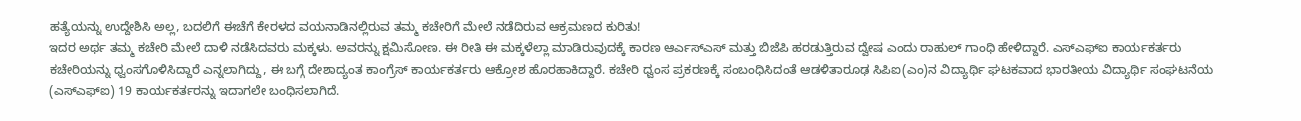ಹತ್ಯೆಯನ್ನು ಉದ್ದೇಶಿಸಿ ಅಲ್ಲ, ಬದಲಿಗೆ ಈಚೆಗೆ ಕೇರಳದ ವಯನಾಡಿನಲ್ಲಿರುವ ತಮ್ಮ ಕಚೇರಿಗೆ ಮೇಲೆ ನಡೆದಿರುವ ಆಕ್ರಮಣದ ಕುರಿತು!
ಇದರ ಅರ್ಥ ತಮ್ಮ ಕಚೇರಿ ಮೇಲೆ ದಾಳಿ ನಡೆಸಿದವರು ಮಕ್ಕಳು. ಅವರನ್ನು ಕ್ಷಮಿಸೋಣ. ಈ ರೀತಿ ಈ ಮಕ್ಕಳೆಲ್ಲಾ ಮಾಡಿರುವುದಕ್ಕೆ ಕಾರಣ ಆರ್ಎಸ್ಎಸ್ ಮತ್ತು ಬಿಜೆಪಿ ಹರಡುತ್ತಿರುವ ದ್ವೇಷ ಎಂದು ರಾಹುಲ್ ಗಾಂಧಿ ಹೇಳಿದ್ದಾರೆ. ಎಸ್ಎಫ್ಐ ಕಾರ್ಯಕರ್ತರು ಕಚೇರಿಯನ್ನು ಧ್ವಂಸಗೊಳಿಸಿದ್ದಾರೆ ಎನ್ನಲಾಗಿದ್ದು, ಈ ಬಗ್ಗೆ ದೇಶಾದ್ಯಂತ ಕಾಂಗ್ರೆಸ್ ಕಾರ್ಯಕರ್ತರು ಆಕ್ರೋಶ ಹೊರಹಾಕಿದ್ದಾರೆ. ಕಚೇರಿ ಧ್ವಂಸ ಪ್ರಕರಣಕ್ಕೆ ಸಂಬಂಧಿಸಿದಂತೆ ಆಡಳಿತಾರೂಢ ಸಿಪಿಐ(ಎಂ)ನ ವಿದ್ಯಾರ್ಥಿ ಘಟಕವಾದ ಭಾರತೀಯ ವಿದ್ಯಾರ್ಥಿ ಸಂಘಟನೆಯ (ಎಸ್‌ಎಫ್‌ಐ) 19 ಕಾರ್ಯಕರ್ತರನ್ನು ಇದಾಗಲೇ ಬಂಧಿಸಲಾಗಿದೆ.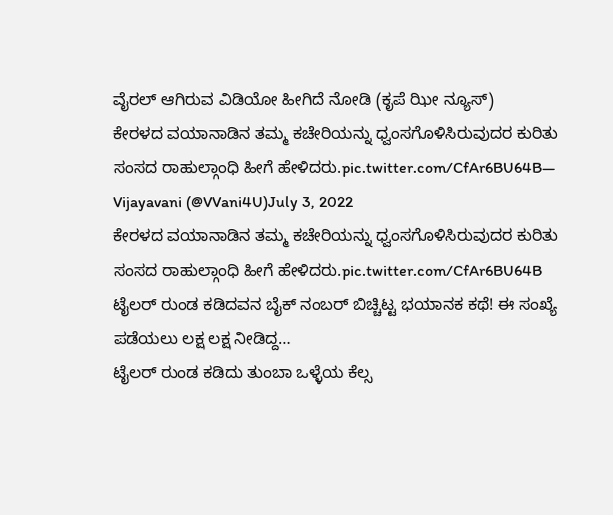ವೈರಲ್ ಆಗಿರುವ ವಿಡಿಯೋ ಹೀಗಿದೆ ನೋಡಿ (ಕೃಪೆ ಝೀ ನ್ಯೂಸ್)
ಕೇರಳದ ವಯಾನಾಡಿನ ತಮ್ಮ ಕಚೇರಿಯನ್ನು ಧ್ವಂಸಗೊಳಿಸಿರುವುದರ ಕುರಿತು ಸಂಸದ ರಾಹುಲ್ಗಾಂಧಿ ಹೀಗೆ ಹೇಳಿದರು.pic.twitter.com/CfAr6BU64B— Vijayavani (@VVani4U)July 3, 2022
ಕೇರಳದ ವಯಾನಾಡಿನ ತಮ್ಮ ಕಚೇರಿಯನ್ನು ಧ್ವಂಸಗೊಳಿಸಿರುವುದರ ಕುರಿತು ಸಂಸದ ರಾಹುಲ್ಗಾಂಧಿ ಹೀಗೆ ಹೇಳಿದರು.pic.twitter.com/CfAr6BU64B
ಟೈಲರ್ ರುಂಡ ಕಡಿದವನ ಬೈಕ್ ನಂಬರ್ ಬಿಚ್ಚಿಟ್ಟ ಭಯಾನಕ ಕಥೆ! ಈ ಸಂಖ್ಯೆ ಪಡೆಯಲು ಲಕ್ಷ ಲಕ್ಷ ನೀಡಿದ್ದ…
ಟೈಲರ್ ರುಂಡ ಕಡಿದು ತುಂಬಾ ಒಳ್ಳೆಯ ಕೆಲ್ಸ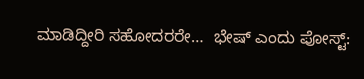ಮಾಡಿದ್ದೀರಿ ಸಹೋದರರೇ…  ಭೇಷ್ ಎಂದು ಪೋಸ್ಟ್: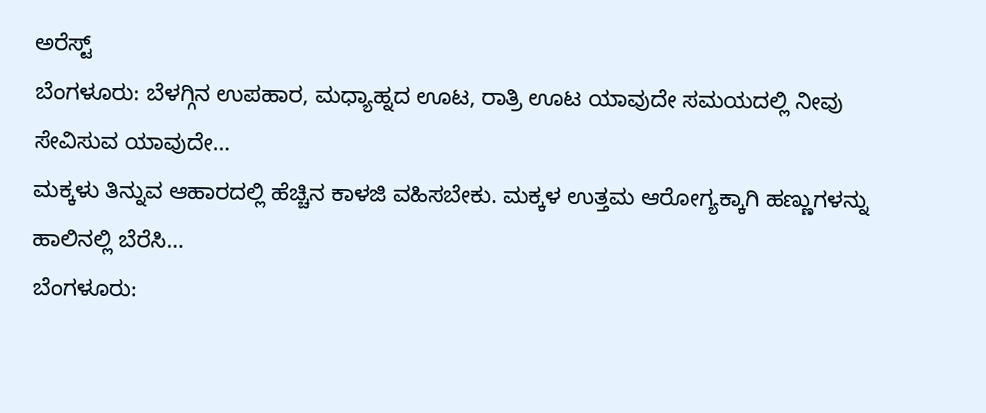ಅರೆಸ್ಟ್
ಬೆಂಗಳೂರು: ಬೆಳಗ್ಗಿನ ಉಪಹಾರ, ಮಧ್ಯಾಹ್ನದ ಊಟ, ರಾತ್ರಿ ಊಟ ಯಾವುದೇ ಸಮಯದಲ್ಲಿ ನೀವು ಸೇವಿಸುವ ಯಾವುದೇ…
ಮಕ್ಕಳು ತಿನ್ನುವ ಆಹಾರದಲ್ಲಿ ಹೆಚ್ಚಿನ ಕಾಳಜಿ ವಹಿಸಬೇಕು. ಮಕ್ಕಳ ಉತ್ತಮ ಆರೋಗ್ಯಕ್ಕಾಗಿ ಹಣ್ಣುಗಳನ್ನು ಹಾಲಿನಲ್ಲಿ ಬೆರೆಸಿ…
ಬೆಂಗಳೂರು: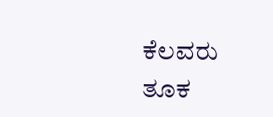ಕೆಲವರು ತೂಕ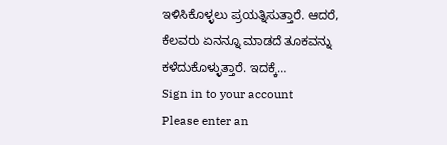ಇಳಿಸಿಕೊಳ್ಳಲು ಪ್ರಯತ್ನಿಸುತ್ತಾರೆ. ಆದರೆ, ಕೆಲವರು ಏನನ್ನೂ ಮಾಡದೆ ತೂಕವನ್ನು ಕಳೆದುಕೊಳ್ಳುತ್ತಾರೆ. ಇದಕ್ಕೆ…
Sign in to your account
Please enter an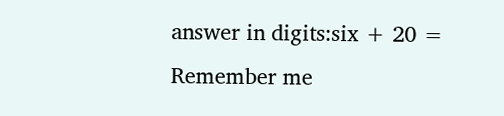answer in digits:six + 20 =
Remember me